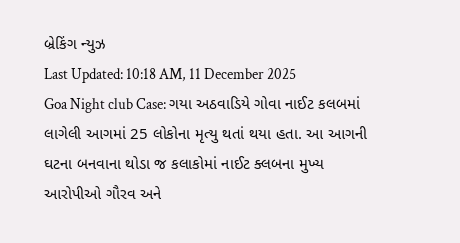બ્રેકિંગ ન્યુઝ
Last Updated: 10:18 AM, 11 December 2025
Goa Night club Case: ગયા અઠવાડિયે ગોવા નાઈટ કલબમાં લાગેલી આગમાં 25 લોકોના મૃત્યુ થતાં થયા હતા. આ આગની ઘટના બનવાના થોડા જ કલાકોમાં નાઈટ ક્લબના મુખ્ય આરોપીઓ ગૌરવ અને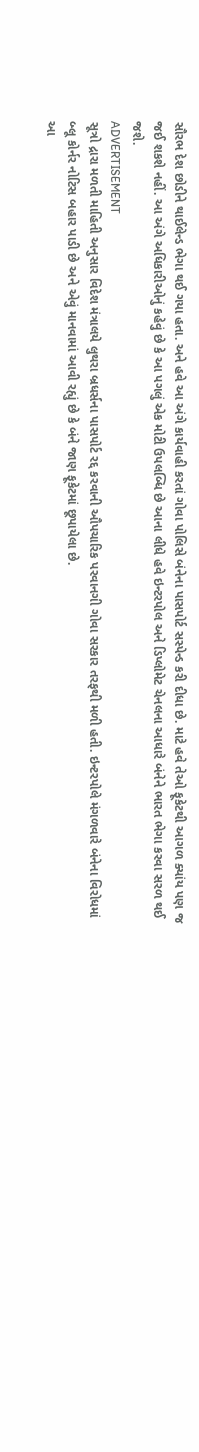સૌરભ દેશ છોડીને થાઈલેન્ડ ભેગા થઈ ગયા હતા. અને હવે આ અંગે કાર્યવાહી કરતાં ગોવા પોલિસે બંનેના પાસપોર્ટ સસ્પેન્ડ કરી દીધા છે. માટે હવે તેઓ ફૂકેટથી આગળ ક્યાંય પણ જ જઈ શકશે નહીં. આ અંગે અધિકારીઓનું કહેવું છે કે આ પગલું એક મોટી ઉપલબ્ધિ છે આના લીધે હવે ઇન્ટરપોલ અને ડિપ્લોમેટ ચેનલના આધારે બંનેને ભારત ભેગા કરવા સરળ થઈ જશે.
ADVERTISEMENT
સૂત્રો દ્રારા મળતી માહિતી અનુસાર વિદેશ મંત્રાલયે લુથરા બ્રધર્સના પાસપોર્ટ રદ્દ કરવાની ઔપચારિક પરવાનગી ગોવા સરકાર તરફથી મળી હતી. ઇન્ટરપોલે મંગળવારે બંનેના વિરોધમાં બ્લૂ કોર્નર નોટિસ બહાર પાડી છે અને એવું માનવામાં આવી રહ્યું છે કે બંને જાણ ફૂકેટમાં છૂપાયેલા છે.
આ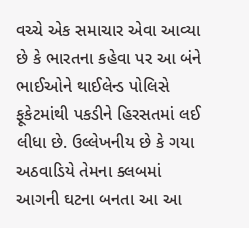વચ્ચે એક સમાચાર એવા આવ્યા છે કે ભારતના કહેવા પર આ બંને ભાઈઓને થાઈલેન્ડ પોલિસે ફૂકેટમાંથી પકડીને હિરસતમાં લઈ લીધા છે. ઉલ્લેખનીય છે કે ગયા અઠવાડિયે તેમના ક્લબમાં આગની ઘટના બનતા આ આ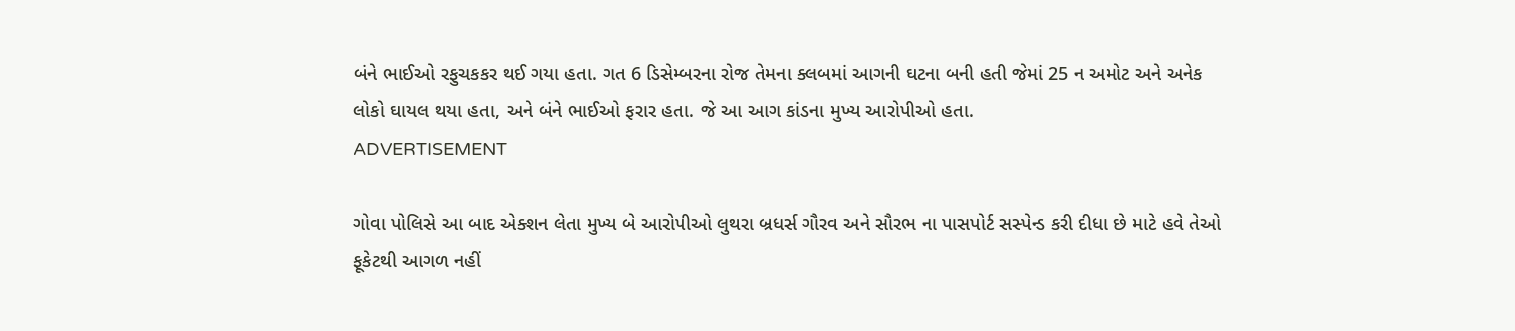બંને ભાઈઓ રફુચકકર થઈ ગયા હતા. ગત 6 ડિસેમ્બરના રોજ તેમના ક્લબમાં આગની ઘટના બની હતી જેમાં 25 ન અમોટ અને અનેક લોકો ઘાયલ થયા હતા, અને બંને ભાઈઓ ફરાર હતા. જે આ આગ કાંડના મુખ્ય આરોપીઓ હતા.
ADVERTISEMENT

ગોવા પોલિસે આ બાદ એક્શન લેતા મુખ્ય બે આરોપીઓ લુથરા બ્રધર્સ ગૌરવ અને સૌરભ ના પાસપોર્ટ સસ્પેન્ડ કરી દીધા છે માટે હવે તેઓ ફૂકેટથી આગળ નહીં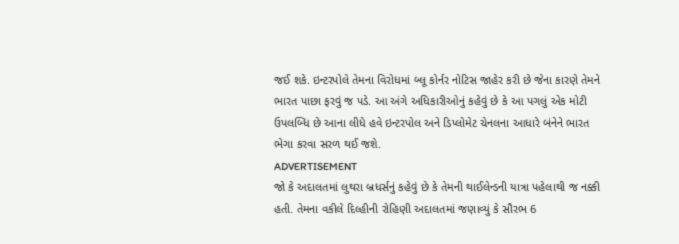જઈ શકે. ઇન્ટરપોલે તેમના વિરોધમાં બ્લૂ કોર્નર નોટિસ જાહેર કરી છે જેના કારણે તેમને ભારત પાછા ફરવું જ પડે. આ અંગે અધિકારીઓનું કહેવું છે કે આ પગલું એક મોટી ઉપલબ્ધિ છે આના લીધે હવે ઇન્ટરપોલ અને ડિપ્લોમેટ ચેનલના આધારે બંનેને ભારત ભેગા કરવા સરળ થઈ જશે.
ADVERTISEMENT
જો કે અદાલતમાં લુથરા બ્રધર્સનું કહેવું છે કે તેમની થાઈલેન્ડની યાત્રા પહેલાથી જ નક્કી હતી. તેમના વકીલે દિલ્હીની રોહિણી અદાલતમાં જણાવ્યું કે સૌરભ 6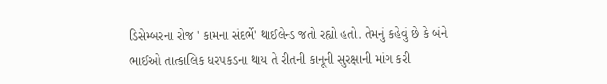ડિસેમ્બરના રોજ ' કામના સંદર્ભે' થાઈલેન્ડ જતો રહ્યો હતો. તેમનું કહેવું છે કે બંને ભાઈઓ તાત્કાલિક ધરપકડના થાય તે રીતની કાનૂની સુરક્ષાની માંગ કરી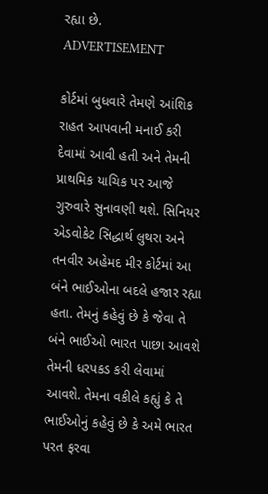રહ્યા છે.
ADVERTISEMENT

કોર્ટમાં બુધવારે તેમણે આંશિક રાહત આપવાની મનાઈ કરી દેવામાં આવી હતી અને તેમની પ્રાથમિક યાચિક પર આજે ગુરુવારે સુનાવણી થશે. સિનિયર એડવોકેટ સિદ્ધાર્થ લુથરા અને તનવીર અહેમદ મીર કોર્ટમાં આ બંને ભાઈઓના બદલે હજાર રહ્યા હતા. તેમનું કહેવું છે કે જેવા તે બંને ભાઈઓ ભારત પાછા આવશે તેમની ધરપકડ કરી લેવામાં આવશે. તેમના વકીલે કહ્યું કે તે ભાઈઓનું કહેવું છે કે અમે ભારત પરત ફરવા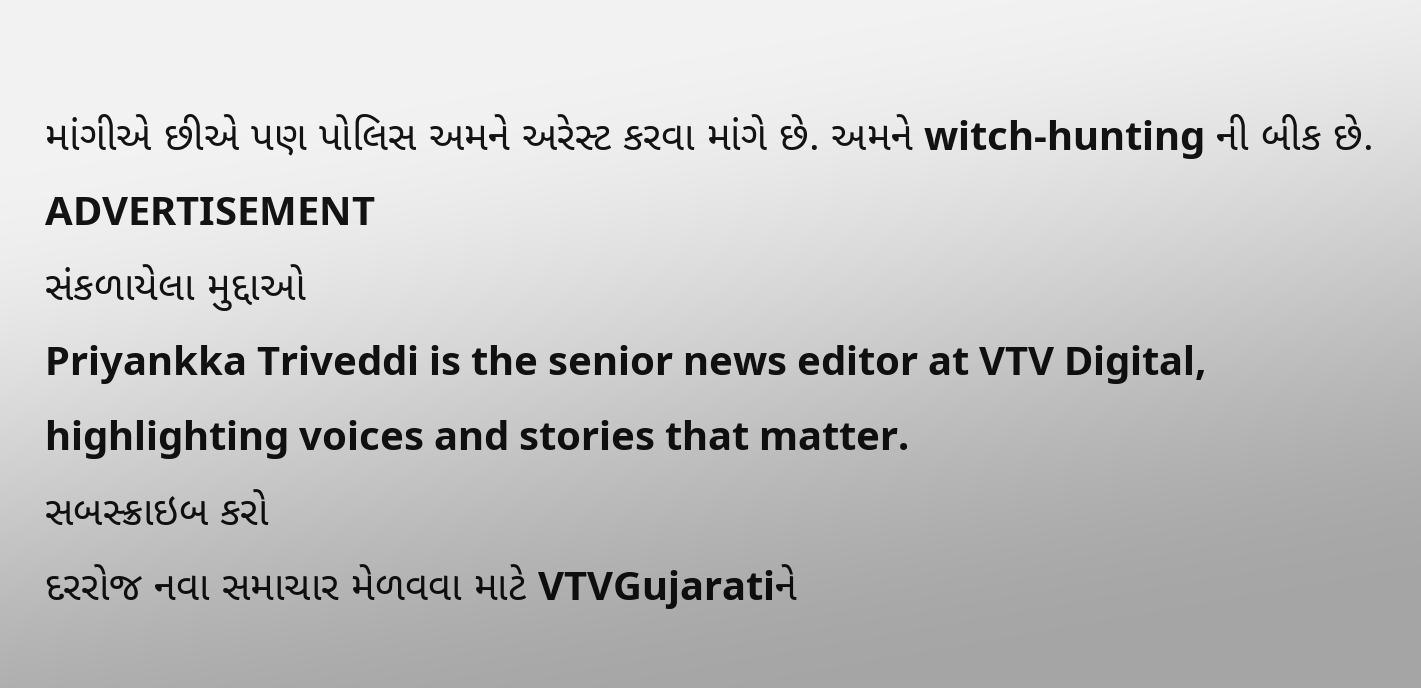માંગીએ છીએ પણ પોલિસ અમને અરેસ્ટ કરવા માંગે છે. અમને witch-hunting ની બીક છે.
ADVERTISEMENT
સંકળાયેલા મુદ્દાઓ
Priyankka Triveddi is the senior news editor at VTV Digital, highlighting voices and stories that matter.
સબસ્ક્રાઇબ કરો
દરરોજ નવા સમાચાર મેળવવા માટે VTVGujaratiને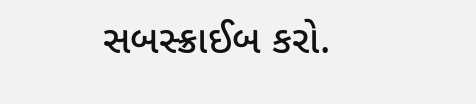સબસ્ક્રાઈબ કરો.